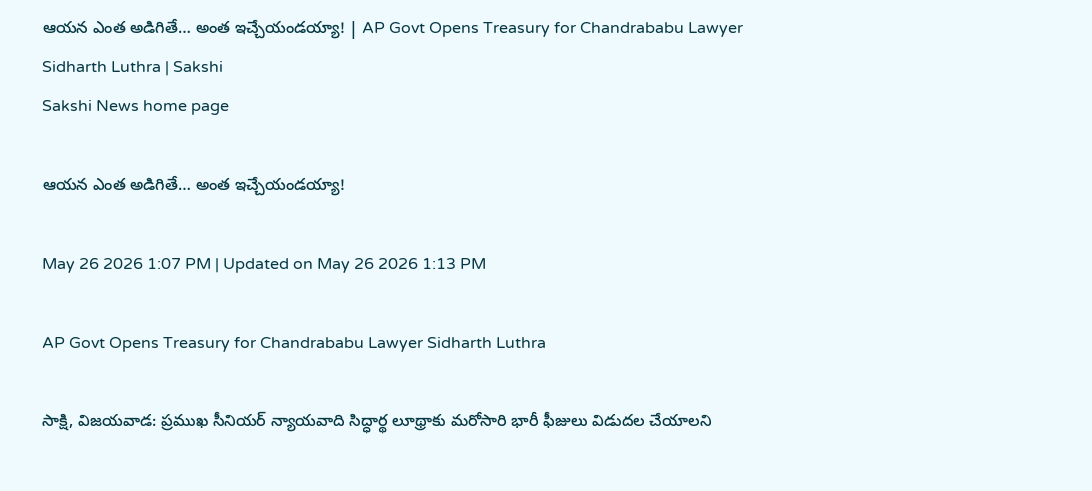ఆయన ఎంత అడిగితే… అంత ఇచ్చేయండయ్యా! | AP Govt Opens Treasury for Chandrababu Lawyer Sidharth Luthra | Sakshi
Sakshi News home page

ఆయన ఎంత అడిగితే… అంత ఇచ్చేయండయ్యా!

May 26 2026 1:07 PM | Updated on May 26 2026 1:13 PM

AP Govt Opens Treasury for Chandrababu Lawyer Sidharth Luthra

సాక్షి, విజయవాడ: ప్రముఖ సీనియర్ న్యాయవాది సిద్ధార్థ లూథ్రాకు మరోసారి భారీ ఫీజులు విడుదల చేయాలని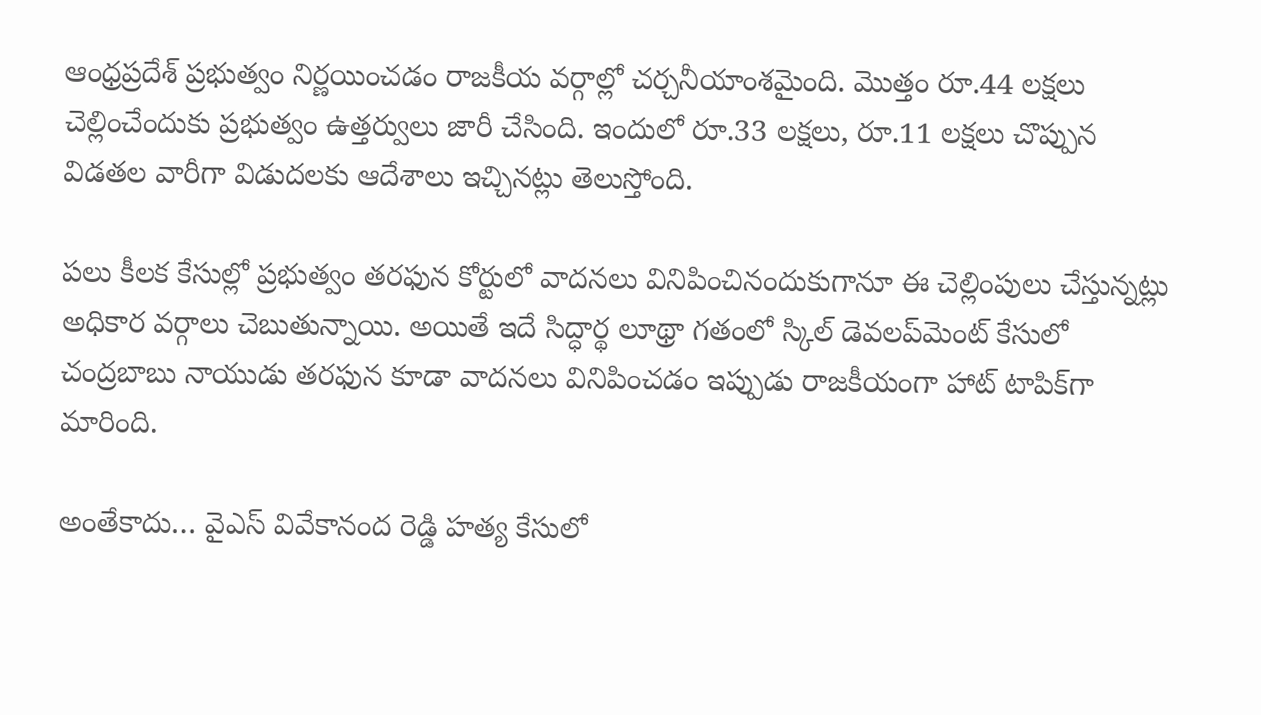ఆంధ్రప్రదేశ్‌ ప్రభుత్వం నిర్ణయించడం రాజకీయ వర్గాల్లో చర్చనీయాంశమైంది. మొత్తం రూ.44 లక్షలు చెల్లించేందుకు ప్రభుత్వం ఉత్తర్వులు జారీ చేసింది. ఇందులో రూ.33 లక్షలు, రూ.11 లక్షలు చొప్పున విడతల వారీగా విడుదలకు ఆదేశాలు ఇచ్చినట్లు తెలుస్తోంది.

పలు కీలక కేసుల్లో ప్రభుత్వం తరఫున కోర్టులో వాదనలు వినిపించినందుకుగానూ ఈ చెల్లింపులు చేస్తున్నట్లు అధికార వర్గాలు చెబుతున్నాయి. అయితే ఇదే సిద్ధార్థ లూథ్రా గతంలో స్కిల్ డెవలప్‌మెంట్ కేసులో చంద్రబాబు నాయుడు తరఫున కూడా వాదనలు వినిపించడం ఇప్పుడు రాజకీయంగా హాట్ టాపిక్‌గా మారింది.

అంతేకాదు… వైఎస్ వివేకానంద రెడ్డి హత్య కేసులో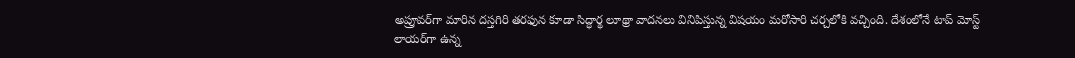అప్రూవర్‌గా మారిన దస్తగిరి తరఫున కూడా సిద్ధార్థ లూథ్రా వాదనలు వినిపిస్తున్న విషయం మరోసారి చర్చలోకి వచ్చింది. దేశంలోనే టాప్‌ మోస్ట్‌ లాయర్‌గా ఉ‍న్న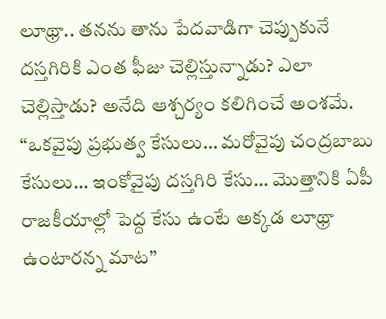లూథ్రా.. తనను తాను పేదవాడిగా చెప్పుకునే దస్తగిరికి ఎంత ఫీజు చెల్లిస్తున్నాడు? ఎలా చెల్లిస్తాడు? అనేది ఆశ్చర్యం కలిగించే అంశమే.  “ఒకవైపు ప్రభుత్వ కేసులు… మరోవైపు చంద్రబాబు కేసులు… ఇంకోవైపు దస్తగిరి కేసు… మొత్తానికి ఏపీ రాజకీయాల్లో పెద్ద కేసు ఉంటే అక్కడ లూథ్రా ఉంటారన్న మాట”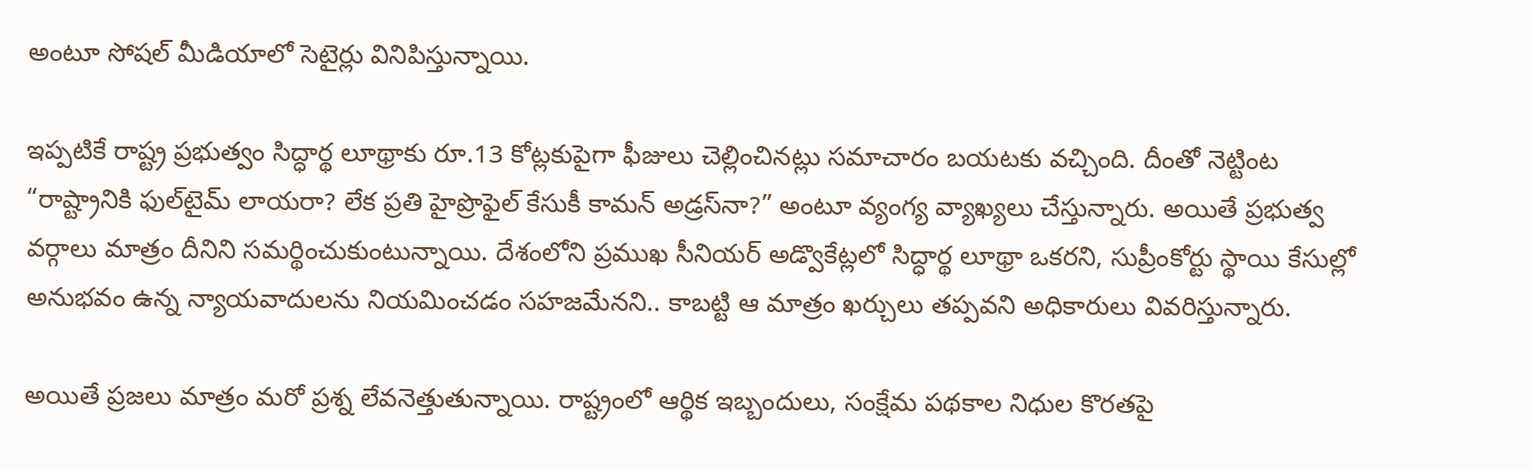అంటూ సోషల్ మీడియాలో సెటైర్లు వినిపిస్తున్నాయి.

ఇప్పటికే రాష్ట్ర ప్రభుత్వం సిద్ధార్థ లూథ్రాకు రూ.13 కోట్లకుపైగా ఫీజులు చెల్లించినట్లు సమాచారం బయటకు వచ్చింది. దీంతో నెట్టింట “రాష్ట్రానికి ఫుల్‌టైమ్ లాయరా? లేక ప్రతి హైప్రొఫైల్ కేసుకీ కామన్ అడ్రస్‌నా?” అంటూ వ్యంగ్య వ్యాఖ్యలు చేస్తున్నారు. అయితే ప్రభుత్వ వర్గాలు మాత్రం దీనిని సమర్థించుకుంటున్నాయి. దేశంలోని ప్రముఖ సీనియర్ అడ్వొకేట్లలో సిద్ధార్థ లూథ్రా ఒకరని, సుప్రీంకోర్టు స్థాయి కేసుల్లో అనుభవం ఉన్న న్యాయవాదులను నియమించడం సహజమేనని.. కాబట్టి ఆ మాత్రం ఖర్చులు తప్పవని అధికారులు వివరిస్తున్నారు.

అయితే ప్రజలు మాత్రం మరో ప్రశ్న లేవనెత్తుతున్నాయి. రాష్ట్రంలో ఆర్థిక ఇబ్బందులు, సంక్షేమ పథకాల నిధుల కొరతపై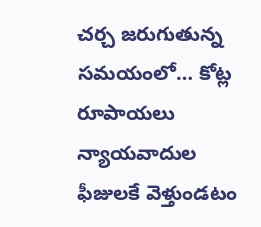చర్చ జరుగుతున్న సమయంలో… కోట్ల రూపాయలు న్యాయవాదుల ఫీజులకే వెళ్తుండటం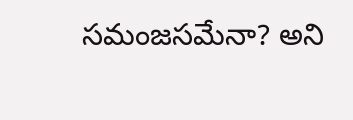సమంజసమేనా? అని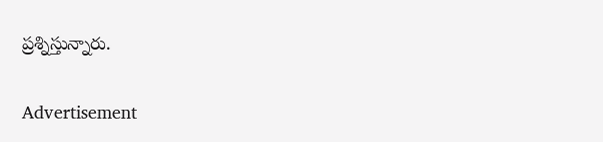ప్రశ్నిస్తున్నారు.

Advertisement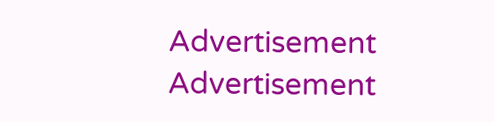Advertisement
Advertisement